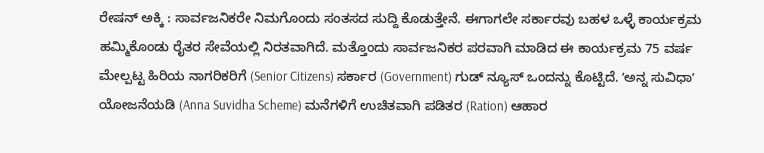ರೇಷನ್ ಅಕ್ಕಿ : ಸಾರ್ವಜನಿಕರೇ ನಿಮಗೊಂದು ಸಂತಸದ ಸುದ್ದಿ ಕೊಡುತ್ತೇನೆ. ಈಗಾಗಲೇ ಸರ್ಕಾರವು ಬಹಳ ಒಳ್ಳೆ ಕಾರ್ಯಕ್ರಮ ಹಮ್ಮಿಕೊಂಡು ರೈತರ ಸೇವೆಯಲ್ಲಿ ನಿರತವಾಗಿದೆ. ಮತ್ತೊಂದು ಸಾರ್ವಜನಿಕರ ಪರವಾಗಿ ಮಾಡಿದ ಈ ಕಾರ್ಯಕ್ರಮ 75 ವರ್ಷ ಮೇಲ್ಪಟ್ಟ ಹಿರಿಯ ನಾಗರಿಕರಿಗೆ (Senior Citizens) ಸರ್ಕಾರ (Government) ಗುಡ್ ನ್ಯೂಸ್ ಒಂದನ್ನು ಕೊಟ್ಟಿದೆ. ʼಅನ್ನ ಸುವಿಧಾʼ ಯೋಜನೆಯಡಿ (Anna Suvidha Scheme) ಮನೆಗಳಿಗೆ ಉಚಿತವಾಗಿ ಪಡಿತರ (Ration) ಆಹಾರ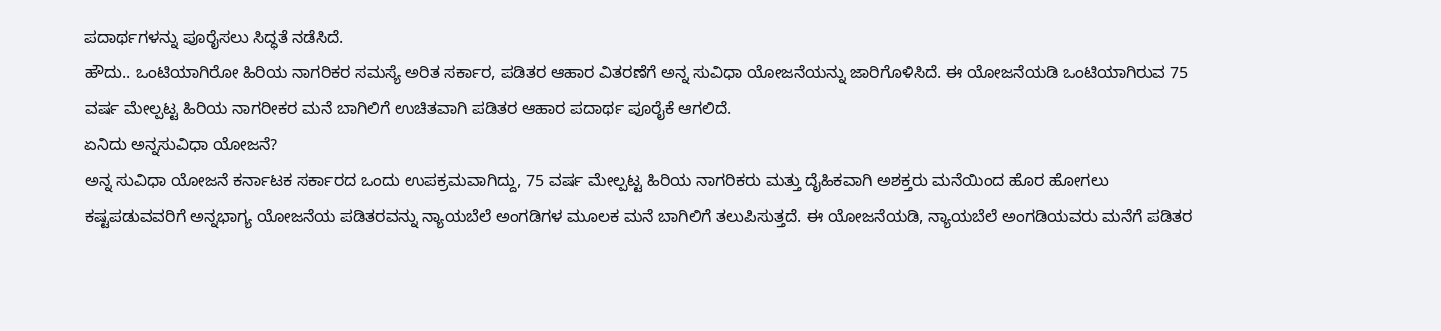ಪದಾರ್ಥಗಳನ್ನು ಪೂರೈಸಲು ಸಿದ್ಧತೆ ನಡೆಸಿದೆ.
ಹೌದು.. ಒಂಟಿಯಾಗಿರೋ ಹಿರಿಯ ನಾಗರಿಕರ ಸಮಸ್ಯೆ ಅರಿತ ಸರ್ಕಾರ, ಪಡಿತರ ಆಹಾರ ವಿತರಣೆಗೆ ಅನ್ನ ಸುವಿಧಾ ಯೋಜನೆಯನ್ನು ಜಾರಿಗೊಳಿಸಿದೆ. ಈ ಯೋಜನೆಯಡಿ ಒಂಟಿಯಾಗಿರುವ 75 ವರ್ಷ ಮೇಲ್ಪಟ್ಟ ಹಿರಿಯ ನಾಗರೀಕರ ಮನೆ ಬಾಗಿಲಿಗೆ ಉಚಿತವಾಗಿ ಪಡಿತರ ಆಹಾರ ಪದಾರ್ಥ ಪೂರೈಕೆ ಆಗಲಿದೆ.
ಏನಿದು ಅನ್ನಸುವಿಧಾ ಯೋಜನೆ?
ಅನ್ನ ಸುವಿಧಾ ಯೋಜನೆ ಕರ್ನಾಟಕ ಸರ್ಕಾರದ ಒಂದು ಉಪಕ್ರಮವಾಗಿದ್ದು, 75 ವರ್ಷ ಮೇಲ್ಪಟ್ಟ ಹಿರಿಯ ನಾಗರಿಕರು ಮತ್ತು ದೈಹಿಕವಾಗಿ ಅಶಕ್ತರು ಮನೆಯಿಂದ ಹೊರ ಹೋಗಲು ಕಷ್ಟಪಡುವವರಿಗೆ ಅನ್ನಭಾಗ್ಯ ಯೋಜನೆಯ ಪಡಿತರವನ್ನು ನ್ಯಾಯಬೆಲೆ ಅಂಗಡಿಗಳ ಮೂಲಕ ಮನೆ ಬಾಗಿಲಿಗೆ ತಲುಪಿಸುತ್ತದೆ. ಈ ಯೋಜನೆಯಡಿ, ನ್ಯಾಯಬೆಲೆ ಅಂಗಡಿಯವರು ಮನೆಗೆ ಪಡಿತರ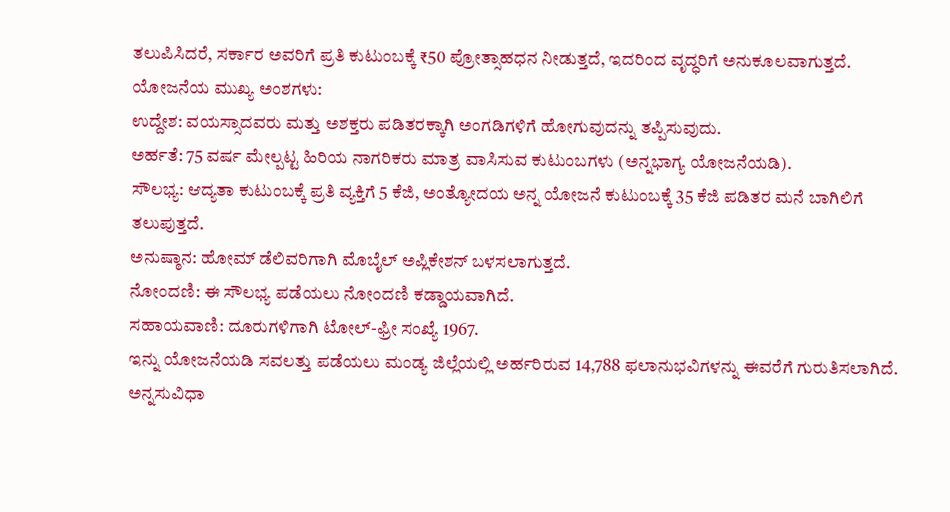ತಲುಪಿಸಿದರೆ, ಸರ್ಕಾರ ಅವರಿಗೆ ಪ್ರತಿ ಕುಟುಂಬಕ್ಕೆ ₹50 ಪ್ರೋತ್ಸಾಹಧನ ನೀಡುತ್ತದೆ, ಇದರಿಂದ ವೃದ್ಧರಿಗೆ ಅನುಕೂಲವಾಗುತ್ತದೆ.
ಯೋಜನೆಯ ಮುಖ್ಯ ಅಂಶಗಳು:
ಉದ್ದೇಶ: ವಯಸ್ಸಾದವರು ಮತ್ತು ಅಶಕ್ತರು ಪಡಿತರಕ್ಕಾಗಿ ಅಂಗಡಿಗಳಿಗೆ ಹೋಗುವುದನ್ನು ತಪ್ಪಿಸುವುದು.
ಅರ್ಹತೆ: 75 ವರ್ಷ ಮೇಲ್ಪಟ್ಟ ಹಿರಿಯ ನಾಗರಿಕರು ಮಾತ್ರ ವಾಸಿಸುವ ಕುಟುಂಬಗಳು (ಅನ್ನಭಾಗ್ಯ ಯೋಜನೆಯಡಿ).
ಸೌಲಭ್ಯ: ಆದ್ಯತಾ ಕುಟುಂಬಕ್ಕೆ ಪ್ರತಿ ವ್ಯಕ್ತಿಗೆ 5 ಕೆಜಿ, ಅಂತ್ಯೋದಯ ಅನ್ನ ಯೋಜನೆ ಕುಟುಂಬಕ್ಕೆ 35 ಕೆಜಿ ಪಡಿತರ ಮನೆ ಬಾಗಿಲಿಗೆ ತಲುಪುತ್ತದೆ.
ಅನುಷ್ಠಾನ: ಹೋಮ್ ಡೆಲಿವರಿಗಾಗಿ ಮೊಬೈಲ್ ಅಪ್ಲಿಕೇಶನ್ ಬಳಸಲಾಗುತ್ತದೆ.
ನೋಂದಣಿ: ಈ ಸೌಲಭ್ಯ ಪಡೆಯಲು ನೋಂದಣಿ ಕಡ್ಡಾಯವಾಗಿದೆ.
ಸಹಾಯವಾಣಿ: ದೂರುಗಳಿಗಾಗಿ ಟೋಲ್-ಫ್ರೀ ಸಂಖ್ಯೆ 1967.
ಇನ್ನು ಯೋಜನೆಯಡಿ ಸವಲತ್ತು ಪಡೆಯಲು ಮಂಡ್ಯ ಜಿಲ್ಲೆಯಲ್ಲಿ ಅರ್ಹರಿರುವ 14,788 ಫಲಾನುಭವಿಗಳನ್ನು ಈವರೆಗೆ ಗುರುತಿಸಲಾಗಿದೆ. ಅನ್ನಸುವಿಧಾ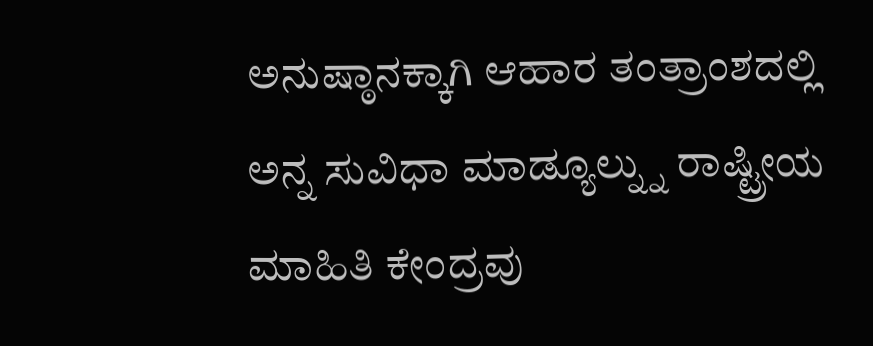ಅನುಷ್ಠಾನಕ್ಕಾಗಿ ಆಹಾರ ತಂತ್ರಾಂಶದಲ್ಲಿ ಅನ್ನ ಸುವಿಧಾ ಮಾಡ್ಯೂಲ್ನ್ನು ರಾಷ್ಟ್ರೀಯ ಮಾಹಿತಿ ಕೇಂದ್ರವು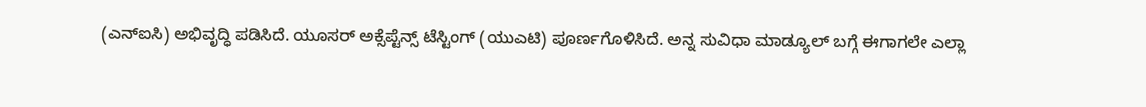(ಎನ್ಐಸಿ) ಅಭಿವೃದ್ಧಿ ಪಡಿಸಿದೆ. ಯೂಸರ್ ಅಕ್ಸೆಪ್ಟೆನ್ಸ್ ಟೆಸ್ಟಿಂಗ್ (ಯುಎಟಿ) ಪೂರ್ಣಗೊಳಿಸಿದೆ. ಅನ್ನ ಸುವಿಧಾ ಮಾಡ್ಯೂಲ್ ಬಗ್ಗೆ ಈಗಾಗಲೇ ಎಲ್ಲಾ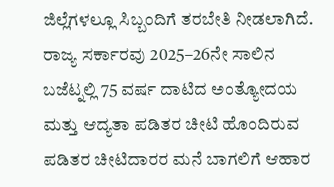ಜಿಲ್ಲೆಗಳಲ್ಲೂ ಸಿಬ್ಬಂದಿಗೆ ತರಬೇತಿ ನೀಡಲಾಗಿದೆ.
ರಾಜ್ಯ ಸರ್ಕಾರವು 2025–26ನೇ ಸಾಲಿನ ಬಜೆಟ್ನಲ್ಲಿ 75 ವರ್ಷ ದಾಟಿದ ಅಂತ್ಯೋದಯ ಮತ್ತು ಆದ್ಯತಾ ಪಡಿತರ ಚೀಟಿ ಹೊಂದಿರುವ ಪಡಿತರ ಚೀಟಿದಾರರ ಮನೆ ಬಾಗಲಿಗೆ ಆಹಾರ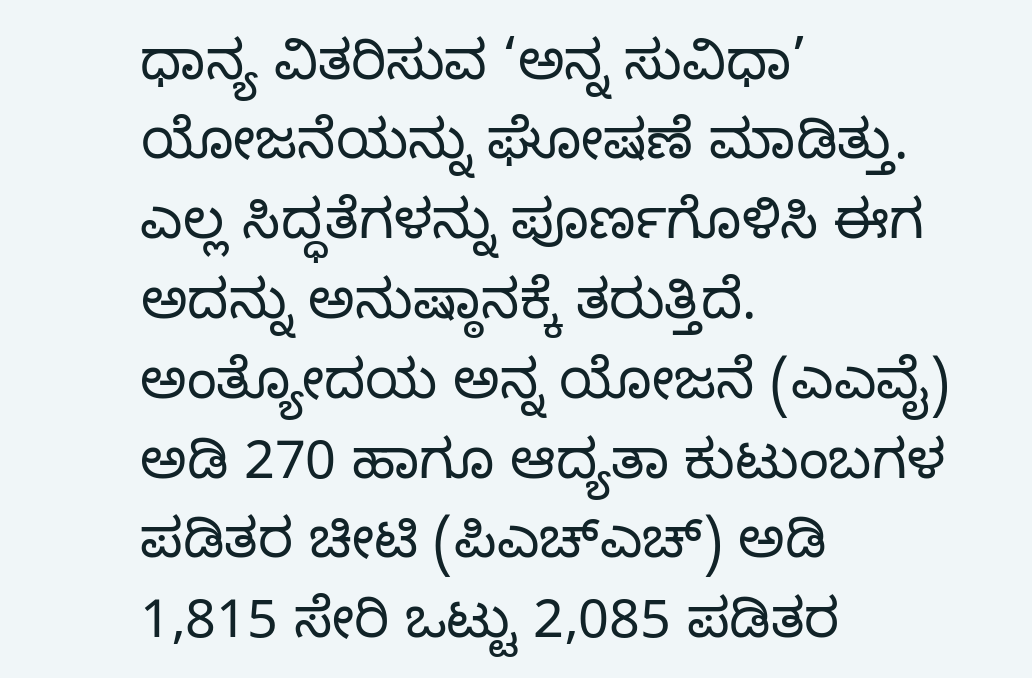ಧಾನ್ಯ ವಿತರಿಸುವ ‘ಅನ್ನ ಸುವಿಧಾ’ ಯೋಜನೆಯನ್ನು ಘೋಷಣೆ ಮಾಡಿತ್ತು. ಎಲ್ಲ ಸಿದ್ಧತೆಗಳನ್ನು ಪೂರ್ಣಗೊಳಿಸಿ ಈಗ ಅದನ್ನು ಅನುಷ್ಠಾನಕ್ಕೆ ತರುತ್ತಿದೆ.
ಅಂತ್ಯೋದಯ ಅನ್ನ ಯೋಜನೆ (ಎಎವೈ) ಅಡಿ 270 ಹಾಗೂ ಆದ್ಯತಾ ಕುಟುಂಬಗಳ ಪಡಿತರ ಚೀಟಿ (ಪಿಎಚ್ಎಚ್) ಅಡಿ 1,815 ಸೇರಿ ಒಟ್ಟು 2,085 ಪಡಿತರ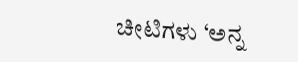ಚೀಟಿಗಳು ‘ಅನ್ನ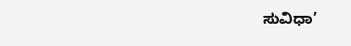ಸುವಿಧಾ’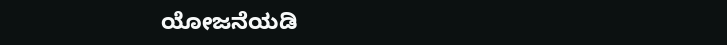ಯೋಜನೆಯಡಿ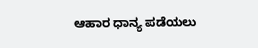ಆಹಾರ ಧಾನ್ಯ ಪಡೆಯಲು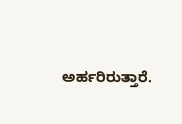ಅರ್ಹರಿರುತ್ತಾರೆ.